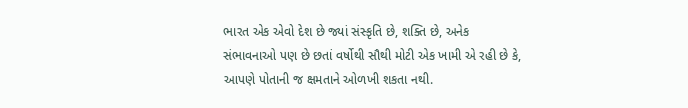ભારત એક એવો દેશ છે જ્યાં સંસ્કૃતિ છે, શક્તિ છે, અનેક સંભાવનાઓ પણ છે છતાં વર્ષોથી સૌથી મોટી એક ખામી એ રહી છે કે, આપણે પોતાની જ ક્ષમતાને ઓળખી શકતા નથી.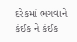દરેકમાં ભગવાને કંઈક ને કંઈક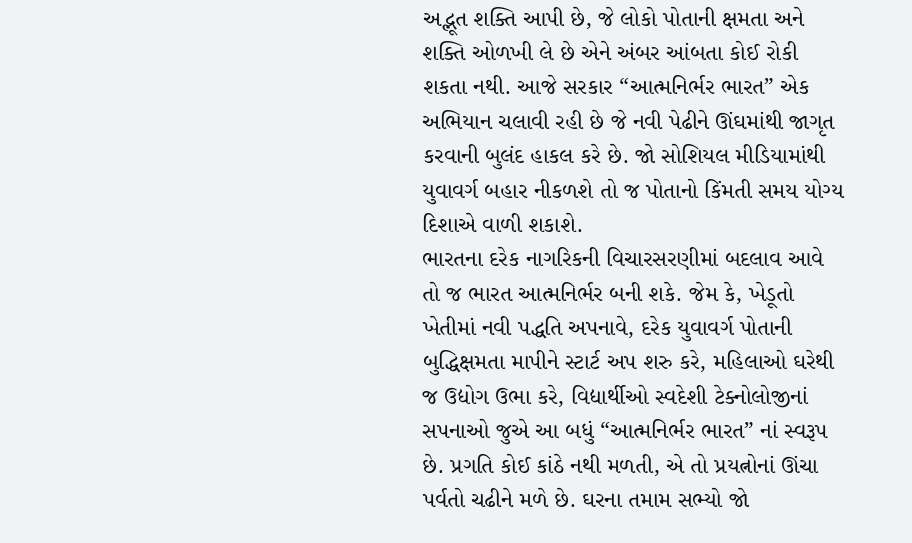અદ્ભૂત શક્તિ આપી છે, જે લોકો પોતાની ક્ષમતા અને શક્તિ ઓળખી લે છે એને અંબર આંબતા કોઈ રોકી શકતા નથી. આજે સરકાર “આત્મનિર્ભર ભારત” એક અભિયાન ચલાવી રહી છે જે નવી પેઢીને ઊંઘમાંથી જાગૃત કરવાની બુલંદ હાકલ કરે છે. જો સોશિયલ મીડિયામાંથી યુવાવર્ગ બહાર નીકળશે તો જ પોતાનો કિંમતી સમય યોગ્ય દિશાએ વાળી શકાશે.
ભારતના દરેક નાગરિકની વિચારસરણીમાં બદલાવ આવે તો જ ભારત આત્મનિર્ભર બની શકે. જેમ કે, ખેડૂતો ખેતીમાં નવી પદ્ધતિ અપનાવે, દરેક યુવાવર્ગ પોતાની બુદ્ધિક્ષમતા માપીને સ્ટાર્ટ અપ શરુ કરે, મહિલાઓ ઘરેથી જ ઉદ્યોગ ઉભા કરે, વિદ્યાર્થીઓ સ્વદેશી ટેક્નોલોજીનાં સપનાઓ જુએ આ બધું “આત્મનિર્ભર ભારત” નાં સ્વરૂપ છે. પ્રગતિ કોઈ કાંઠે નથી મળતી, એ તો પ્રયત્નોનાં ઊંચા પર્વતો ચઢીને મળે છે. ઘરના તમામ સભ્યો જો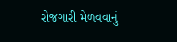રોજગારી મેળવવાનું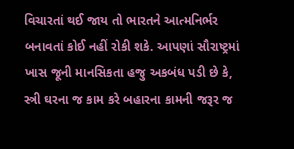વિચારતાં થઈ જાય તો ભારતને આત્મનિર્ભર બનાવતાં કોઈ નહીં રોકી શકે. આપણાં સૌરાષ્ટ્રમાં ખાસ જૂની માનસિકતા હજુ અકબંધ પડી છે કે, સ્ત્રી ઘરના જ કામ કરે બહારના કામની જરૂર જ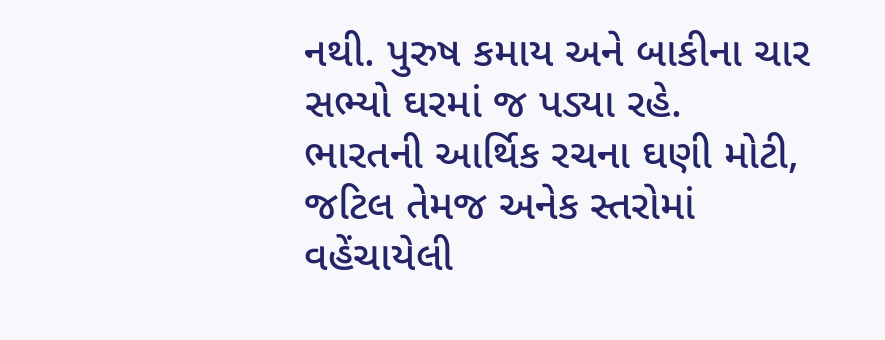નથી. પુરુષ કમાય અને બાકીના ચાર સભ્યો ઘરમાં જ પડ્યા રહે.
ભારતની આર્થિક રચના ઘણી મોટી, જટિલ તેમજ અનેક સ્તરોમાં વહેંચાયેલી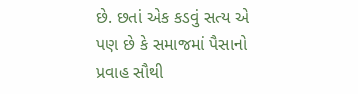છે. છતાં એક કડવું સત્ય એ પણ છે કે સમાજમાં પૈસાનો પ્રવાહ સૌથી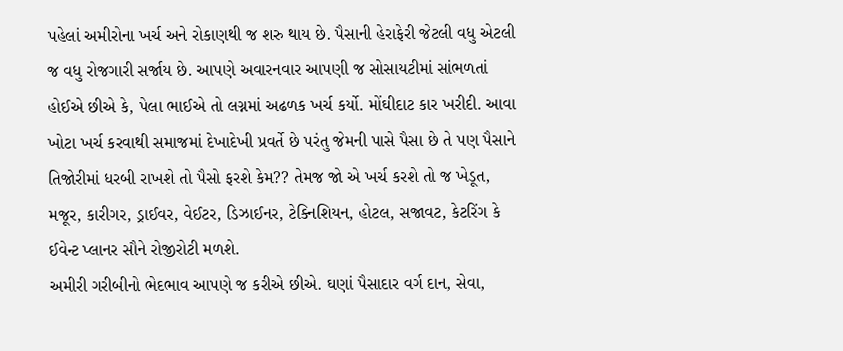પહેલાં અમીરોના ખર્ચ અને રોકાણથી જ શરુ થાય છે. પૈસાની હેરાફેરી જેટલી વધુ એટલી જ વધુ રોજગારી સર્જાય છે. આપણે અવારનવાર આપણી જ સોસાયટીમાં સાંભળતાં હોઈએ છીએ કે, પેલા ભાઈએ તો લગ્નમાં અઢળક ખર્ચ કર્યો. મોંઘીદાટ કાર ખરીદી. આવા ખોટા ખર્ચ કરવાથી સમાજમાં દેખાદેખી પ્રવર્તે છે પરંતુ જેમની પાસે પૈસા છે તે પણ પૈસાને તિજોરીમાં ધરબી રાખશે તો પૈસો ફરશે કેમ?? તેમજ જો એ ખર્ચ કરશે તો જ ખેડૂત, મજૂર, કારીગર, ડ્રાઈવર, વેઈટર, ડિઝાઈનર, ટેક્નિશિયન, હોટલ, સજાવટ, કેટરિંગ કે ઈવેન્ટ પ્લાનર સૌને રોજીરોટી મળશે.
અમીરી ગરીબીનો ભેદભાવ આપણે જ કરીએ છીએ. ઘણાં પૈસાદાર વર્ગ દાન, સેવા,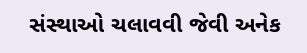સંસ્થાઓ ચલાવવી જેવી અનેક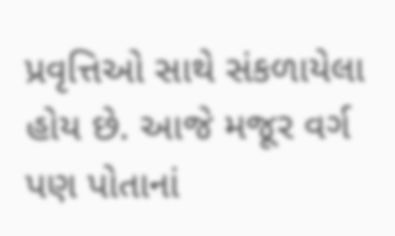પ્રવૃત્તિઓ સાથે સંકળાયેલા હોય છે. આજે મજૂર વર્ગ પણ પોતાનાં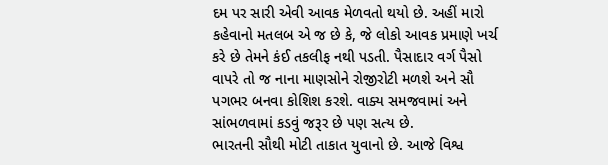દમ પર સારી એવી આવક મેળવતો થયો છે. અહીં મારો કહેવાનો મતલબ એ જ છે કે, જે લોકો આવક પ્રમાણે ખર્ચ કરે છે તેમને કંઈ તકલીફ નથી પડતી. પૈસાદાર વર્ગ પૈસો વાપરે તો જ નાના માણસોને રોજીરોટી મળશે અને સૌ પગભર બનવા કોશિશ કરશે. વાક્ય સમજવામાં અને સાંભળવામાં કડવું જરૂર છે પણ સત્ય છે.
ભારતની સૌથી મોટી તાકાત યુવાનો છે. આજે વિશ્વ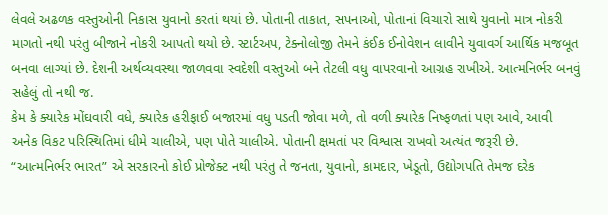લેવલે અઢળક વસ્તુઓની નિકાસ યુવાનો કરતાં થયાં છે. પોતાની તાકાત, સપનાઓ, પોતાનાં વિચારો સાથે યુવાનો માત્ર નોકરી માગતો નથી પરંતુ બીજાને નોકરી આપતો થયો છે. સ્ટાર્ટઅપ, ટેક્નોલોજી તેમને કંઈક ઈનોવેશન લાવીને યુવાવર્ગ આર્થિક મજબૂત બનવા લાગ્યાં છે. દેશની અર્થવ્યવસ્થા જાળવવા સ્વદેશી વસ્તુઓ બને તેટલી વધુ વાપરવાનો આગ્રહ રાખીએ. આત્મનિર્ભર બનવું સહેલું તો નથી જ.
કેમ કે ક્યારેક મોંઘવારી વધે, ક્યારેક હરીફાઈ બજારમાં વધુ પડતી જોવા મળે, તો વળી ક્યારેક નિષ્ફળતાં પણ આવે, આવી અનેક વિકટ પરિસ્થિતિમાં ધીમે ચાલીએ, પણ પોતે ચાલીએ. પોતાની ક્ષમતાં પર વિશ્વાસ રાખવો અત્યંત જરૂરી છે.
“આત્મનિર્ભર ભારત” એ સરકારનો કોઈ પ્રોજેક્ટ નથી પરંતુ તે જનતા, યુવાનો, કામદાર, ખેડૂતો, ઉદ્યોગપતિ તેમજ દરેક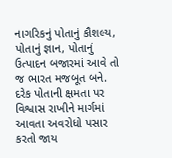નાગરિકનું પોતાનું કૌશલ્ય, પોતાનું જ્ઞાન, પોતાનું ઉત્પાદન બજારમાં આવે તો જ ભારત મજબૂત બને. દરેક પોતાની ક્ષમતા પર વિશ્વાસ રાખીને માર્ગમાં આવતા અવરોધો પસાર કરતો જાય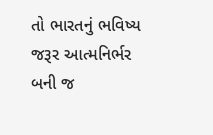તો ભારતનું ભવિષ્ય જરૂર આત્મનિર્ભર બની જ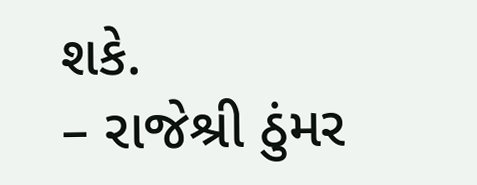શકે.
– રાજેશ્રી ઠુંમર